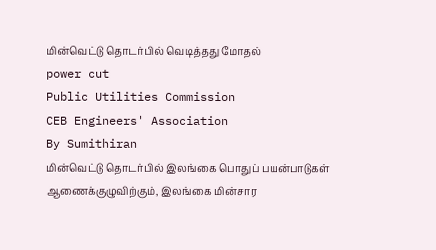மின்வெட்டு தொடர்பில் வெடித்தது மோதல்
power cut
Public Utilities Commission
CEB Engineers' Association
By Sumithiran
மின்வெட்டு தொடர்பில் இலங்கை பொதுப் பயன்பாடுகள் ஆணைக்குழுவிற்கும், இலங்கை மின்சார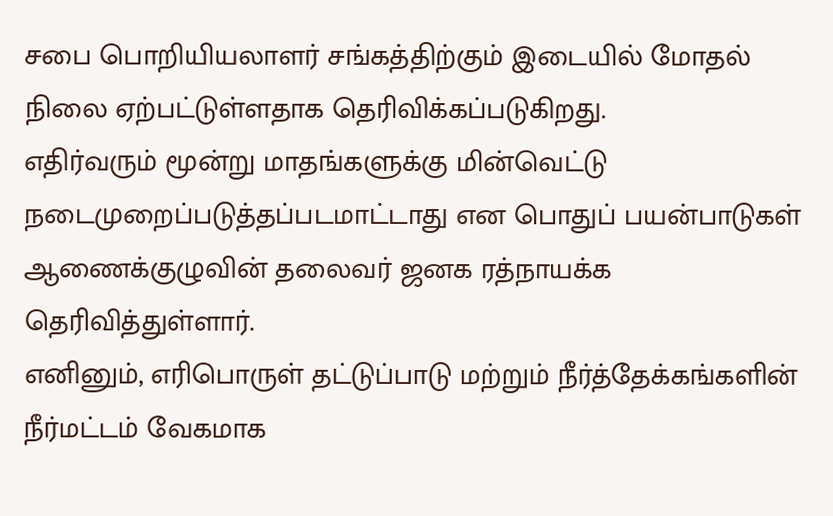சபை பொறியியலாளர் சங்கத்திற்கும் இடையில் மோதல் நிலை ஏற்பட்டுள்ளதாக தெரிவிக்கப்படுகிறது.
எதிர்வரும் மூன்று மாதங்களுக்கு மின்வெட்டு நடைமுறைப்படுத்தப்படமாட்டாது என பொதுப் பயன்பாடுகள் ஆணைக்குழுவின் தலைவர் ஜனக ரத்நாயக்க தெரிவித்துள்ளார்.
எனினும், எரிபொருள் தட்டுப்பாடு மற்றும் நீர்த்தேக்கங்களின் நீர்மட்டம் வேகமாக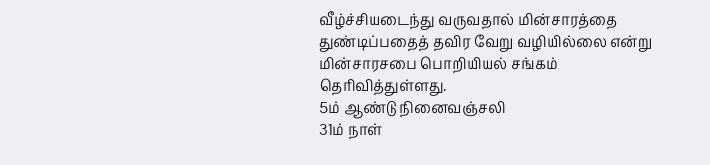வீழ்ச்சியடைந்து வருவதால் மின்சாரத்தை துண்டிப்பதைத் தவிர வேறு வழியில்லை என்று மின்சாரசபை பொறியியல் சங்கம் தெரிவித்துள்ளது.
5ம் ஆண்டு நினைவஞ்சலி
31ம் நாள்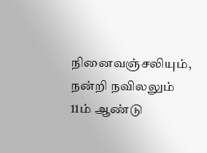நினைவஞ்சலியும், நன்றி நவிலலும்
11ம் ஆண்டு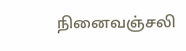நினைவஞ்சலி